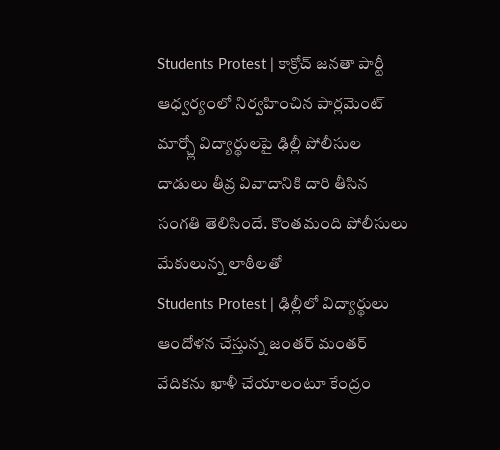Students Protest | కాక్రోచ్ జనతా పార్టీ ఆధ్వర్యంలో నిర్వహించిన పార్లమెంట్ మార్చ్లో విద్యార్థులపై ఢిల్లీ పోలీసుల దాడులు తీవ్ర వివాదానికి దారి తీసిన సంగతి తెలిసిందే. కొంతమంది పోలీసులు మేకులున్న లాఠీలతో
Students Protest | ఢిల్లీలో విద్యార్థులు ఆందోళన చేస్తున్న జంతర్ మంతర్ వేదికను ఖాళీ చేయాలంటూ కేంద్రం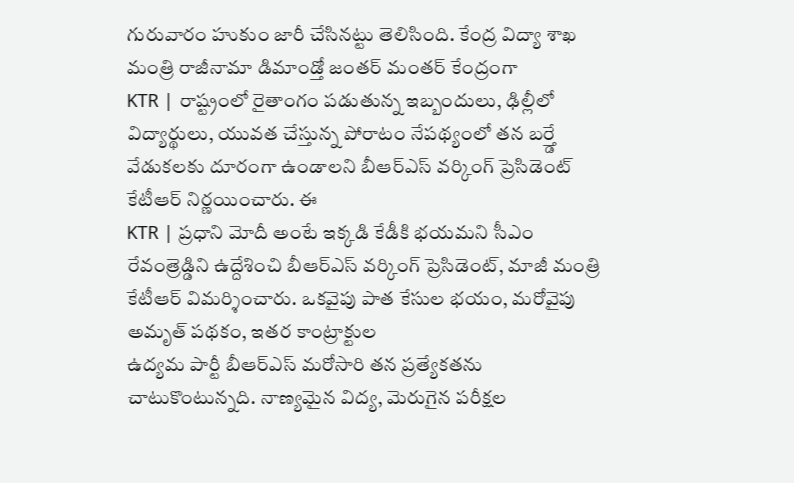గురువారం హుకుం జారీ చేసినట్టు తెలిసింది. కేంద్ర విద్యా శాఖ మంత్రి రాజీనామా డిమాండ్తో జంతర్ మంతర్ కేంద్రంగా
KTR | రాష్ట్రంలో రైతాంగం పడుతున్న ఇబ్బందులు, ఢిల్లీలో విద్యార్థులు, యువత చేస్తున్న పోరాటం నేపథ్యంలో తన బర్త్డే వేడుకలకు దూరంగా ఉండాలని బీఆర్ఎస్ వర్కింగ్ ప్రెసిడెంట్ కేటీఆర్ నిర్ణయించారు. ఈ
KTR | ప్రధాని మోదీ అంటే ఇక్కడి కేడీకి భయమని సీఎం రేవంత్రెడ్డిని ఉద్దేశించి బీఆర్ఎస్ వర్కింగ్ ప్రెసిడెంట్, మాజీ మంత్రి కేటీఆర్ విమర్శించారు. ఒకవైపు పాత కేసుల భయం, మరోవైపు అమృత్ పథకం, ఇతర కాంట్రాక్టుల
ఉద్యమ పార్టీ బీఆర్ఎస్ మరోసారి తన ప్రత్యేకతను చాటుకొంటున్నది. నాణ్యమైన విద్య, మెరుగైన పరీక్షల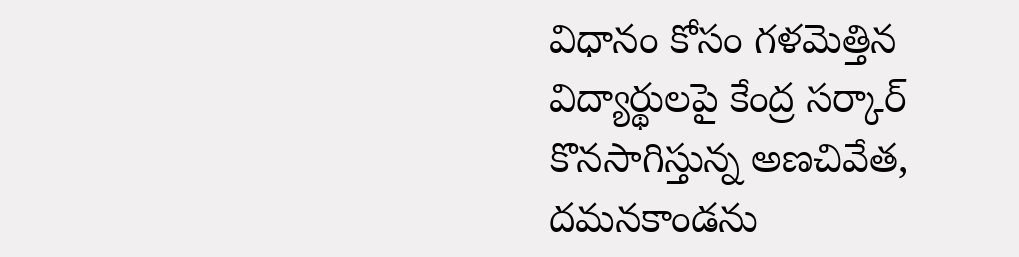విధానం కోసం గళమెత్తిన విద్యార్థులపై కేంద్ర సర్కార్ కొనసాగిస్తున్న అణచివేత, దమనకాండను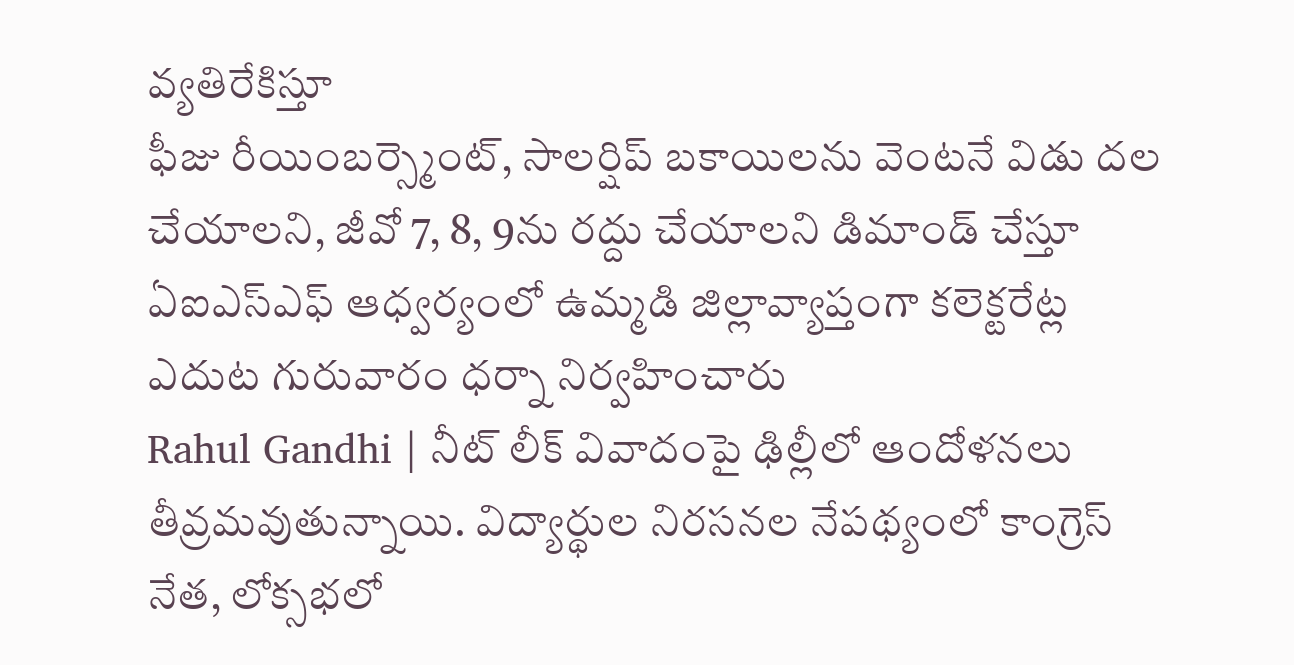వ్యతిరేకిస్తూ
ఫీజు రీయింబర్స్మెంట్, సాలర్షిప్ బకాయిలను వెంటనే విడు దల చేయాలని, జీవో 7, 8, 9ను రద్దు చేయాలని డిమాండ్ చేస్తూ ఏఐఎస్ఎఫ్ ఆధ్వర్యంలో ఉమ్మడి జిల్లావ్యాప్తంగా కలెక్టరేట్ల ఎదుట గురువారం ధర్నా నిర్వహించారు
Rahul Gandhi | నీట్ లీక్ వివాదంపై ఢిల్లీలో ఆందోళనలు తీవ్రమవుతున్నాయి. విద్యార్థుల నిరసనల నేపథ్యంలో కాంగ్రెస్ నేత, లోక్సభలో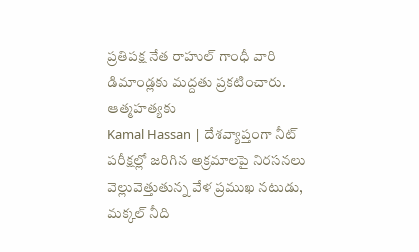ప్రతిపక్ష నేత రాహుల్ గాంధీ వారి డిమాండ్లకు మద్దతు ప్రకటించారు. ఆత్మహత్యకు
Kamal Hassan | దేశవ్యాప్తంగా నీట్ పరీక్షల్లో జరిగిన అక్రమాలపై నిరసనలు వెల్లువెత్తుతున్న వేళ ప్రముఖ నటుడు, మక్కల్ నీది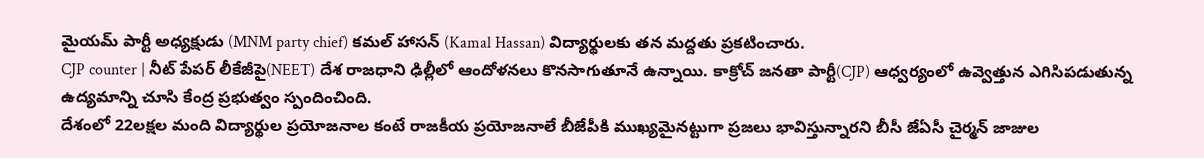మైయమ్ పార్టీ అధ్యక్షుడు (MNM party chief) కమల్ హాసన్ (Kamal Hassan) విద్యార్థులకు తన మద్దతు ప్రకటించారు.
CJP counter | నీట్ పేపర్ లీకేజీపై(NEET) దేశ రాజధాని ఢిల్లీలో ఆందోళనలు కొనసాగుతూనే ఉన్నాయి. కాక్రోచ్ జనతా పార్టీ(CJP) ఆధ్వర్యంలో ఉవ్వెత్తున ఎగిసిపడుతున్న ఉద్యమాన్ని చూసి కేంద్ర ప్రభుత్వం స్పందించింది.
దేశంలో 22లక్షల మంది విద్యార్థుల ప్రయోజనాల కంటే రాజకీయ ప్రయోజనాలే బీజేపీకి ముఖ్యమైనట్టుగా ప్రజలు భావిస్తున్నారని బీసీ జేఏసీ చైర్మన్ జాజుల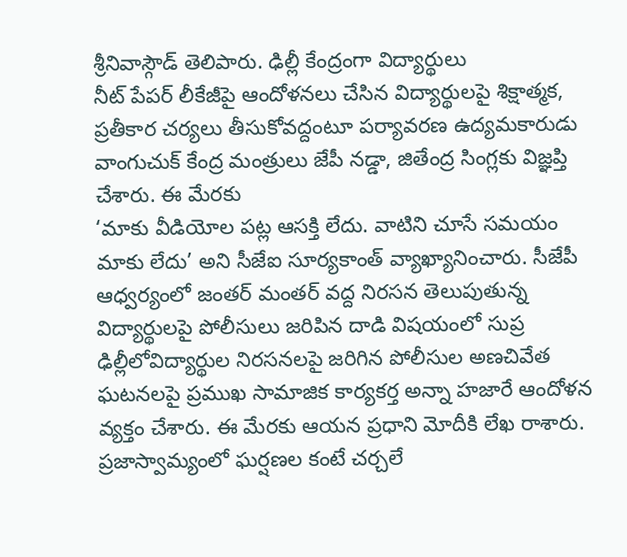శ్రీనివాస్గౌడ్ తెలిపారు. ఢిల్లీ కేంద్రంగా విద్యార్థులు
నీట్ పేపర్ లీకేజీపై ఆందోళనలు చేసిన విద్యార్థులపై శిక్షాత్మక, ప్రతీకార చర్యలు తీసుకోవద్దంటూ పర్యావరణ ఉద్యమకారుడు వాంగుచుక్ కేంద్ర మంత్రులు జేపీ నడ్డా, జితేంద్ర సింగ్లకు విజ్ఞప్తి చేశారు. ఈ మేరకు
‘మాకు వీడియోల పట్ల ఆసక్తి లేదు. వాటిని చూసే సమయం మాకు లేదు’ అని సీజేఐ సూర్యకాంత్ వ్యాఖ్యానించారు. సీజేపీ ఆధ్వర్యంలో జంతర్ మంతర్ వద్ద నిరసన తెలుపుతున్న విద్యార్థులపై పోలీసులు జరిపిన దాడి విషయంలో సుప్ర
ఢిల్లీలోవిద్యార్థుల నిరసనలపై జరిగిన పోలీసుల అణచివేత ఘటనలపై ప్రముఖ సామాజిక కార్యకర్త అన్నా హజారే ఆందోళన వ్యక్తం చేశారు. ఈ మేరకు ఆయన ప్రధాని మోదీకి లేఖ రాశారు. ప్రజాస్వామ్యంలో ఘర్షణల కంటే చర్చలే